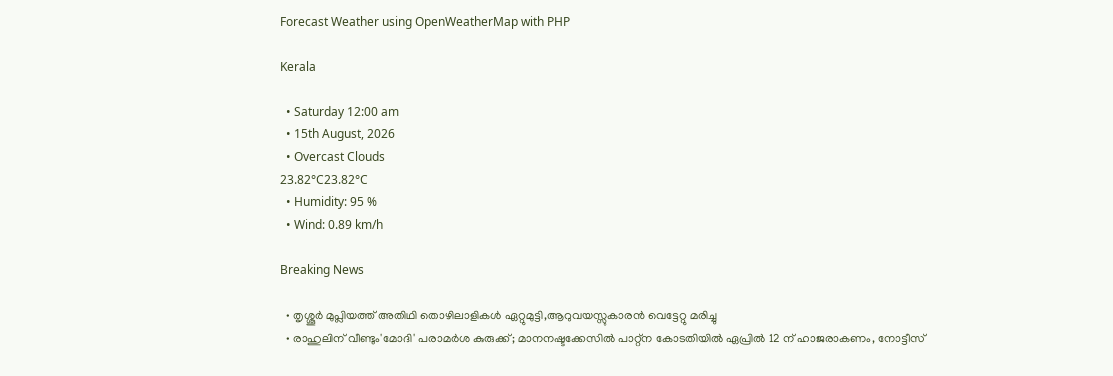Forecast Weather using OpenWeatherMap with PHP

Kerala

  • Saturday 12:00 am
  • 15th August, 2026
  • Overcast Clouds
23.82°C23.82°C
  • Humidity: 95 %
  • Wind: 0.89 km/h

Breaking News

  • തൃശ്ശൂർ മുപ്ലിയത്ത് അതിഥി തൊഴിലാളികൾ ഏറ്റുമുട്ടി,ആറുവയസ്സുകാരൻ വെട്ടേറ്റു മരിച്ചു
  • രാഹുലിന് വീണ്ടും'മോദി' പരാമര്‍ശ കുരുക്ക്; മാനനഷ്ടക്കേസിൽ പാറ്റ്ന കോടതിയിൽ ഏപ്രിൽ 12 ന് ഹാജരാകണം, നോട്ടീസ്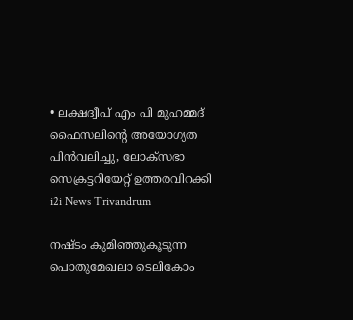• ലക്ഷദ്വീപ് എം പി മുഹമ്മദ് ഫൈസലിൻ്റെ അയോഗ്യത പിൻവലിച്ചു, ലോക്സഭാ  സെക്രട്ടറിയേറ്റ് ഉത്തരവിറക്കി
i2i News Trivandrum

നഷ്‌ടം കുമിഞ്ഞുകൂടുന്ന പൊതുമേഖലാ ടെലികോം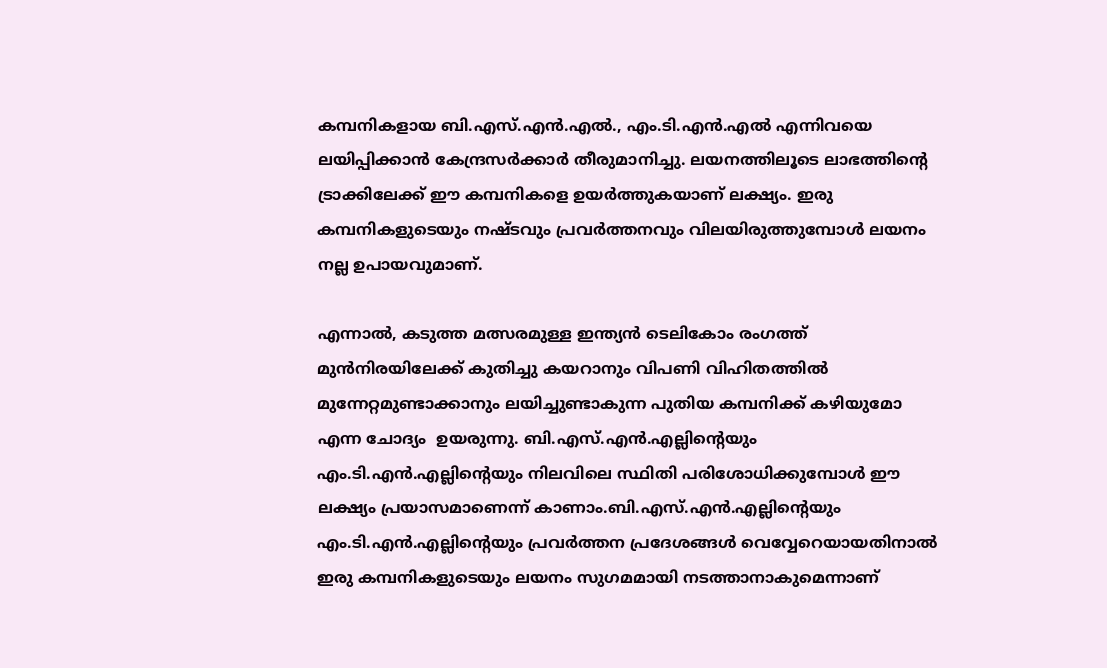കമ്പനികളായ ബി.എസ്.എൻ.എൽ., എം.ടി.എൻ.എൽ എന്നിവയെ ലയിപ്പിക്കാൻ കേന്ദ്രസർക്കാർ തീരുമാനിച്ചു. ലയനത്തിലൂടെ ലാഭത്തിന്റെ ട്രാക്കിലേക്ക് ഈ കമ്പനികളെ ഉയർത്തുകയാണ് ലക്ഷ്യം. ഇരു കമ്പനികളുടെയും നഷ്‌ടവും പ്രവർത്തനവും വിലയിരുത്തുമ്പോൾ ലയനം നല്ല ഉപായവുമാണ്.

എന്നാൽ, കടുത്ത മത്സരമുള്ള ഇന്ത്യൻ ടെലികോം രംഗത്ത് മുൻനിരയിലേക്ക് കുതിച്ചു കയറാനും വിപണി വിഹിതത്തിൽ മുന്നേറ്റമുണ്ടാക്കാനും ലയിച്ചുണ്ടാകുന്ന പുതിയ കമ്പനിക്ക് കഴിയുമോ എന്ന ചോദ്യം  ഉയരുന്നു. ബി.എസ്.എൻ.എല്ലിന്റെയും എം.ടി.എൻ.എല്ലിന്റെയും നിലവിലെ സ്ഥിതി പരിശോധിക്കുമ്പോൾ ഈ ലക്ഷ്യം പ്രയാസമാണെന്ന് കാണാം.ബി.എസ്.എൻ.എല്ലിന്റെയും എം.ടി.എൻ.എല്ലിന്റെയും പ്രവർത്തന പ്രദേശങ്ങൾ വെവ്വേറെയായതിനാൽ ഇരു കമ്പനികളുടെയും ലയനം സുഗമമായി നടത്താനാകുമെന്നാണ്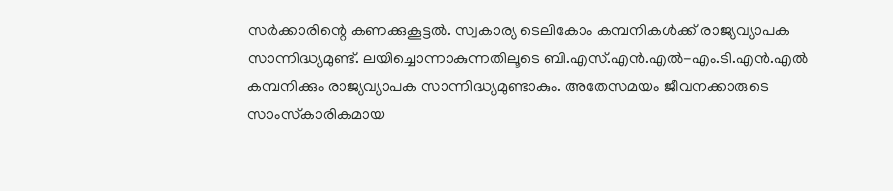സർക്കാരിന്റെ കണക്കുകൂട്ടൽ. സ്വകാര്യ ടെലികോം കമ്പനികൾക്ക് രാജ്യവ്യാപക സാന്നിദ്ധ്യമുണ്ട്. ലയിച്ചൊന്നാകുന്നതിലൂടെ ബി.എസ്.എൻ.എൽ-എം.ടി.എൻ.എൽ കമ്പനിക്കും രാജ്യവ്യാപക സാന്നിദ്ധ്യമുണ്ടാകും. അതേസമയം ജീവനക്കാരുടെ സാംസ്‌കാരികമായ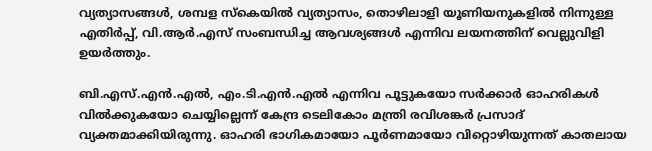വ്യത്യാസങ്ങൾ, ശമ്പള സ്‌കെയിൽ വ്യത്യാസം, തൊഴിലാളി യൂണിയനുകളിൽ നിന്നുള്ള എതിർപ്പ്, വി.ആർ.എസ് സംബന്ധിച്ച ആവശ്യങ്ങൾ എന്നിവ ലയനത്തിന് വെല്ലുവിളി ഉയർത്തും.

ബി.എസ്.എൻ.എൽ, എം.ടി.എൻ.എൽ എന്നിവ പൂട്ടുകയോ സർക്കാർ ഓഹരികൾ വിൽക്കുകയോ ചെയ്യില്ലെന്ന് കേന്ദ്ര ടെലികോം മന്ത്രി രവിശങ്കർ പ്രസാദ് വ്യക്തമാക്കിയിരുന്നു. ഓഹരി ഭാഗികമായോ പൂർണമായോ വിറ്റൊഴിയുന്നത് കാതലായ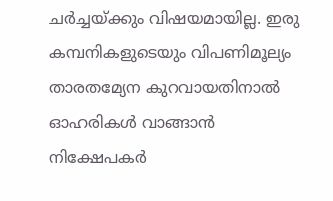ചർച്ചയ്ക്കും വിഷയമായില്ല. ഇരു കമ്പനികളുടെയും വിപണിമൂല്യം താരതമ്യേന കുറവായതിനാൽ ഓഹരികൾ വാങ്ങാൻ നിക്ഷേപകർ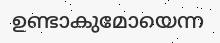ഉണ്ടാകുമോയെന്ന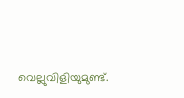വെല്ലുവിളിയുമുണ്ട്.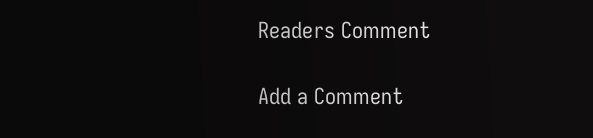Readers Comment

Add a Comment